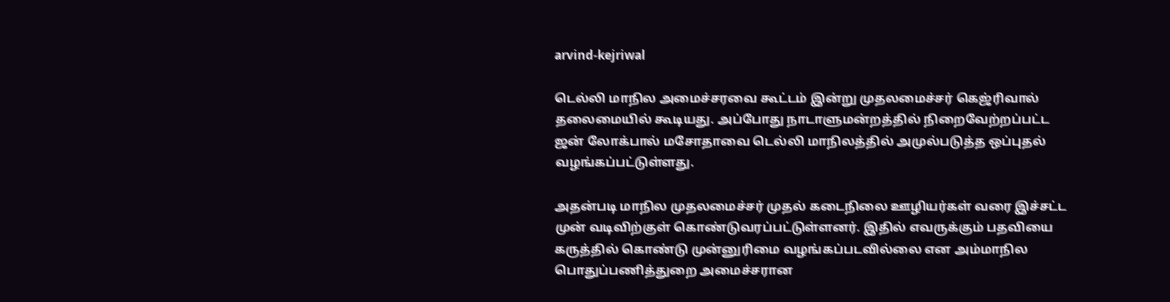arvind-kejriwal

டெல்லி மாநில அமைச்சரவை கூட்டம் இன்று முதலமைச்சர் கெஜ்ரிவால் தலைமையில் கூடியது. அப்போது நாடாளுமன்றத்தில் நிறைவேற்றப்பட்ட ஜன் லோக்பால் மசோதாவை டெல்லி மாநிலத்தில் அமுல்படுத்த ஒப்புதல் வழங்கப்பட்டுள்ளது.

அதன்படி மாநில முதலமைச்சர் முதல் கடைநிலை ஊழியர்கள் வரை இச்சட்ட முன் வடிவிற்குள் கொண்டுவரப்பட்டுள்ளனர். இதில் எவருக்கும் பதவியை கருத்தில் கொண்டு முன்னுரிமை வழங்கப்படவில்லை என அம்மாநில பொதுப்பணித்துறை அமைச்சரான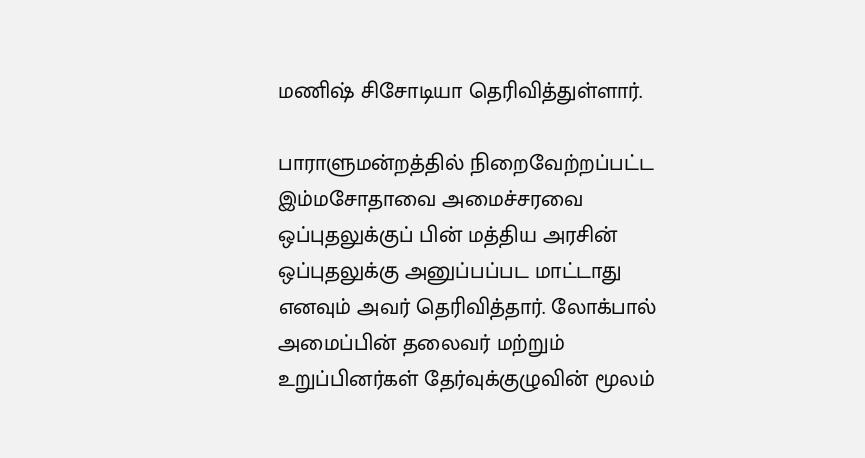மணிஷ் சிசோடியா தெரிவித்துள்ளார்.

பாராளுமன்றத்தில் நிறைவேற்றப்பட்ட இம்மசோதாவை அமைச்சரவை ஒப்புதலுக்குப் பின் மத்திய அரசின் ஒப்புதலுக்கு அனுப்பப்பட மாட்டாது எனவும் அவர் தெரிவித்தார். லோக்பால் அமைப்பின் தலைவர் மற்றும் உறுப்பினர்கள் தேர்வுக்குழுவின் மூலம்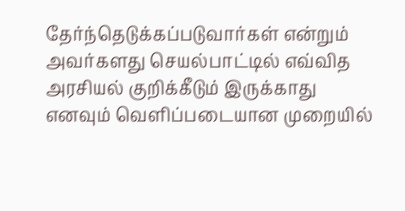தேர்ந்தெடுக்கப்படுவார்கள் என்றும் அவர்களது செயல்பாட்டில் எவ்வித அரசியல் குறிக்கீடும் இருக்காது எனவும் வெளிப்படையான முறையில்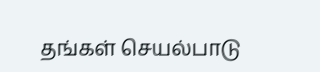தங்கள் செயல்பாடு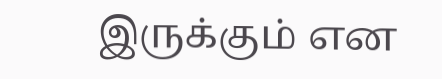இருக்கும் என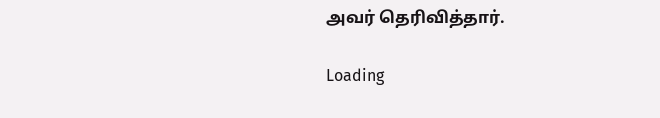அவர் தெரிவித்தார்.

Loading